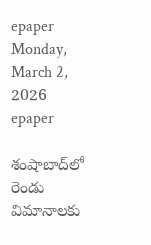epaper
Monday, March 2, 2026
epaper

శంషాబాద్‌లో రెండు విమానాల‌కు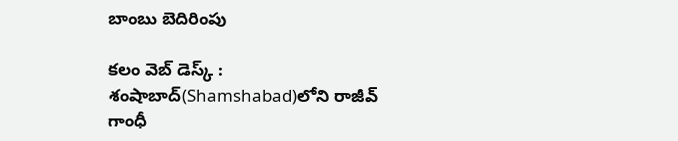బాంబు బెదిరింపు

క‌లం వెబ్ డెస్క్ : శంషాబాద్‌(Shamshabad)లోని రాజీవ్ గాంధీ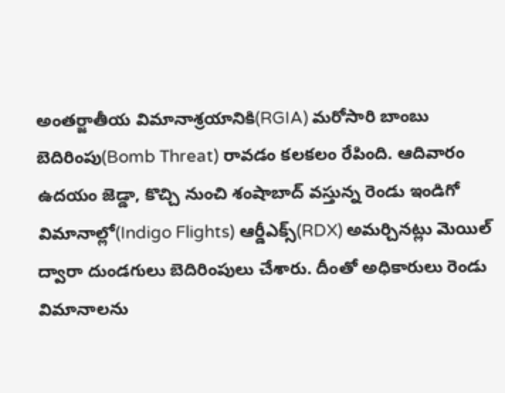అంత‌ర్జాతీయ విమానాశ్రయానికి(RGIA) మ‌రోసారి బాంబు బెదిరింపు(Bomb Threat) రావ‌డం క‌ల‌కలం రేపింది. ఆదివారం ఉద‌యం జెడ్డా, కొచ్చి నుంచి శంషాబాద్ వ‌స్తున్న రెండు ఇండిగో విమానాల్లో(Indigo Flights) ఆర్డీఎక్స్(RDX) అమ‌ర్చిన‌ట్లు మెయిల్ ద్వారా దుండ‌గులు బెదిరింపులు చేశారు. దీంతో అధికారులు రెండు విమానాల‌ను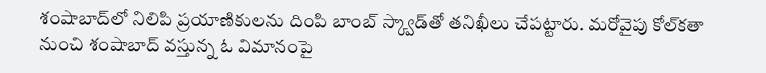శంషాబాద్‌లో నిలిపి ప్ర‌యాణికుల‌ను దింపి బాంబ్ స్క్వాడ్‌తో త‌నిఖీలు చేప‌ట్టారు. మ‌రోవైపు కోల్‌క‌తా నుంచి శంషాబాద్ వ‌స్తున్న ఓ విమానంపై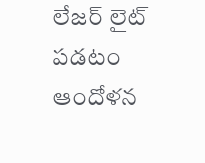లేజ‌ర్ లైట్ ప‌డ‌టం ఆందోళ‌న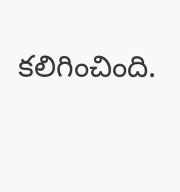క‌లిగించింది.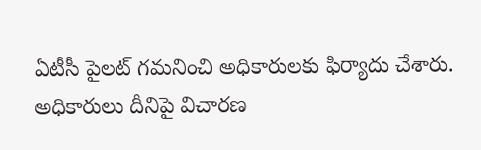ఏటీసీ పైల‌ట్ గ‌మ‌నించి అధికారుల‌కు ఫిర్యాదు చేశారు. అధికారులు దీనిపై విచార‌ణ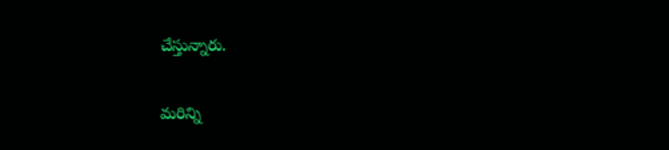చేస్తున్నారు.

మ‌రిన్ని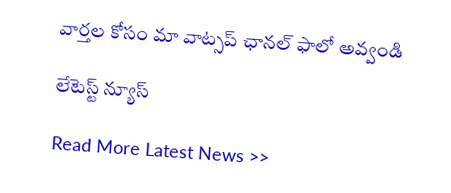వార్త‌ల కోసం మా వాట్స‌ప్ ఛాన‌ల్ ఫాలో అవ్వండి

లేటెస్ట్ న్యూస్‌

Read More Latest News >>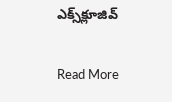ఎక్స్‌క్లూజివ్‌

Read More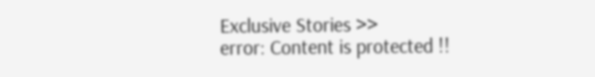Exclusive Stories >>
error: Content is protected !!